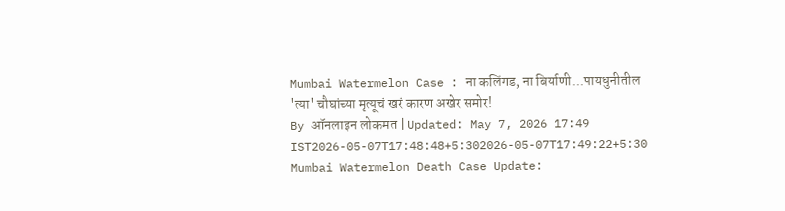Mumbai Watermelon Case : ना कलिंगड, ना बिर्याणी...पायधुनीतील 'त्या' चौघांच्या मृत्यूचं खरं कारण अखेर समोर!
By ऑनलाइन लोकमत | Updated: May 7, 2026 17:49 IST2026-05-07T17:48:48+5:302026-05-07T17:49:22+5:30
Mumbai Watermelon Death Case Update: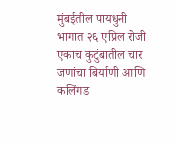मुंबईतील पायधुनी भागात २६ एप्रिल रोजी एकाच कुटुंबातील चार जणांचा बिर्याणी आणि कलिंगड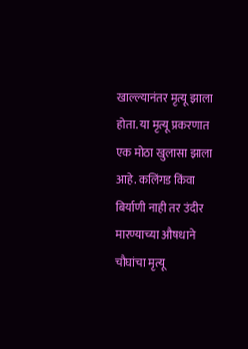खाल्ल्यानंतर मृत्यू झाला होता. या मृत्यू प्रकरणात एक मोठा खुलासा झाला आहे. कलिंगड किंवा बिर्याणी नाही तर उंदीर मारण्याच्या औषधाने चौघांचा मृत्यू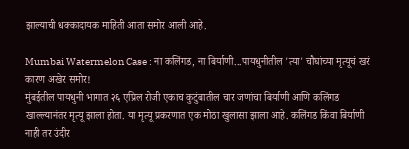झाल्याची धक्कादायक माहिती आता समोर आली आहे.

Mumbai Watermelon Case : ना कलिंगड, ना बिर्याणी...पायधुनीतील 'त्या' चौघांच्या मृत्यूचं खरं कारण अखेर समोर!
मुंबईतील पायधुनी भागात २६ एप्रिल रोजी एकाच कुटुंबातील चार जणांचा बिर्याणी आणि कलिंगड खाल्ल्यानंतर मृत्यू झाला होता. या मृत्यू प्रकरणात एक मोठा खुलासा झाला आहे. कलिंगड किंवा बिर्याणी नाही तर उंदीर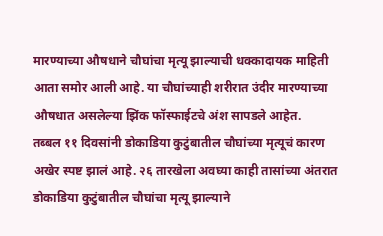मारण्याच्या औषधाने चौघांचा मृत्यू झाल्याची धक्कादायक माहिती आता समोर आली आहे. या चौघांच्याही शरीरात उंदीर मारण्याच्या औषधात असलेल्या झिंक फॉस्फाईटचे अंश सापडले आहेत.
तब्बल ११ दिवसांनी डोकाडिया कुटुंबातील चौघांच्या मृत्यूचं कारण अखेर स्पष्ट झालं आहे. २६ तारखेला अवघ्या काही तासांच्या अंतरात डोकाडिया कुटुंबातील चौघांचा मृत्यू झाल्याने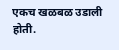एकच खळबळ उडाली होती.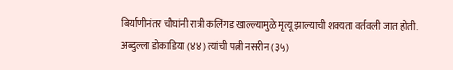बिर्याणीनंतर चौघांनी रात्री कलिंगड खाल्ल्यामुळे मृत्यू झाल्याची शक्यता वर्तवली जात होती. अब्दुल्ला डोकाडिया (४४) त्यांची पत्नी नसरीन (३५)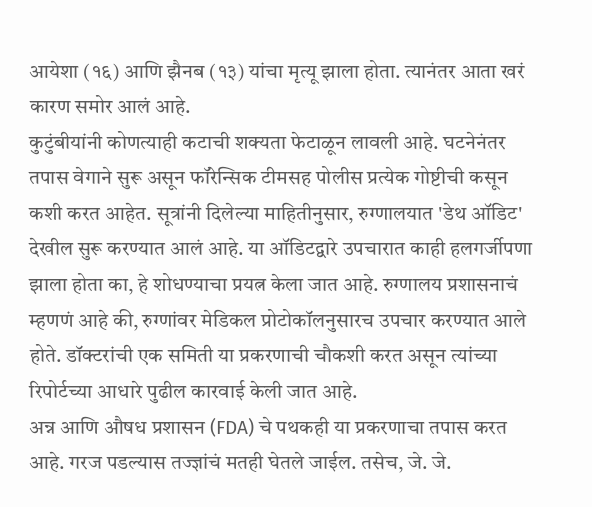आयेशा (१६) आणि झैनब (१३) यांचा मृत्यू झाला होता. त्यानंतर आता खरं कारण समोर आलं आहे.
कुटुंबीयांनी कोणत्याही कटाची शक्यता फेटाळून लावली आहे. घटनेनंतर तपास वेगाने सुरू असून फॉरेन्सिक टीमसह पोलीस प्रत्येक गोष्टीची कसून कशी करत आहेत. सूत्रांनी दिलेल्या माहितीनुसार, रुग्णालयात 'डेथ ऑडिट' देखील सुरू करण्यात आलं आहे. या ऑडिटद्वारे उपचारात काही हलगर्जीपणा झाला होता का, हे शोधण्याचा प्रयत्न केला जात आहे. रुग्णालय प्रशासनाचं म्हणणं आहे की, रुग्णांवर मेडिकल प्रोटोकॉलनुसारच उपचार करण्यात आले होते. डॉक्टरांची एक समिती या प्रकरणाची चौकशी करत असून त्यांच्या रिपोर्टच्या आधारे पुढील कारवाई केली जात आहे.
अन्न आणि औषध प्रशासन (FDA) चे पथकही या प्रकरणाचा तपास करत आहे. गरज पडल्यास तज्ज्ञांचं मतही घेतले जाईल. तसेच, जे. जे.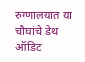रुग्णालयात या चौघांचे डेथ ऑडिट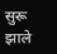सुरू झाले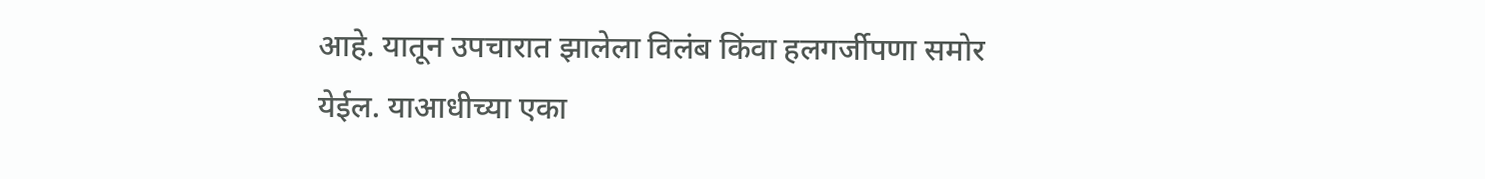आहे. यातून उपचारात झालेला विलंब किंवा हलगर्जीपणा समोर येईल. याआधीच्या एका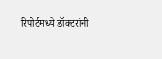रिपोर्टमध्ये डॉक्टरांनी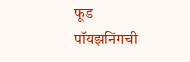फूड पॉयझनिंगची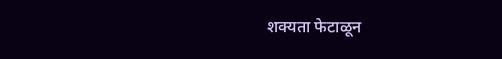शक्यता फेटाळून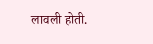लावली होती.